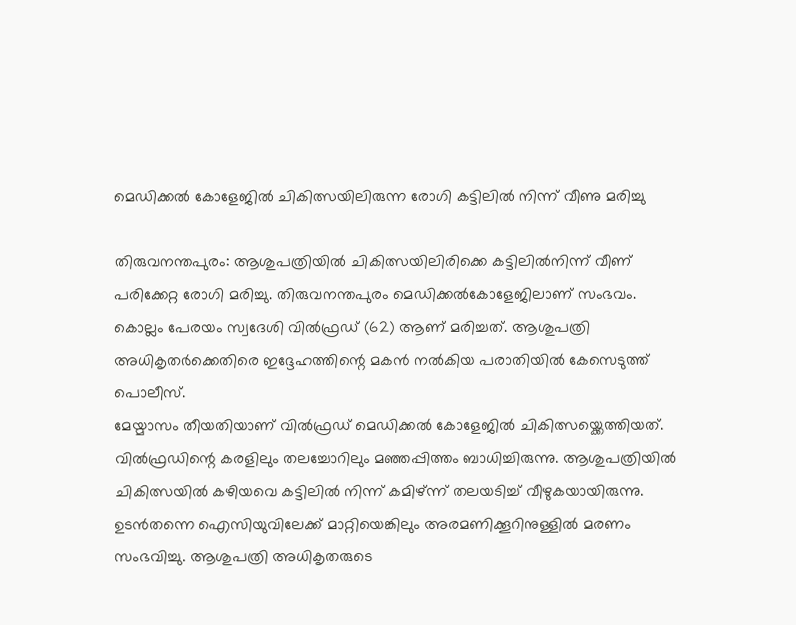മെഡിക്കൽ കോളേജിൽ ചികിത്സയിലിരുന്ന രോഗി കട്ടിലിൽ നിന്ന് വീണു മരിച്ചു

തിരുവനന്തപുരം: ആശുപത്രിയിൽ ചികിത്സയിലിരിക്കെ കട്ടിലിൽനിന്ന് വീണ് പരിക്കേറ്റ രോഗി മരിച്ചു. തിരുവനന്തപുരം മെഡിക്കൽകോളേജിലാണ് സംഭവം. കൊല്ലം പേരയം സ്വദേശി വിൽഫ്രഡ് (62) ആണ് മരിച്ചത്. ആശുപത്രി അധികൃതർക്കെതിരെ ഇദ്ദേഹത്തിന്റെ മകൻ നൽകിയ പരാതിയിൽ കേസെടുത്ത് പൊലീസ്.
മേയ്മാസം തീയതിയാണ് വിൽഫ്രഡ് മെഡിക്കൽ കോളേജിൽ ചികിത്സയ്ക്കെത്തിയത്. വിൽഫ്രഡിന്റെ കരളിലും തലച്ചോറിലും മഞ്ഞപ്പിത്തം ബാധിച്ചിരുന്നു. ആശുപത്രിയിൽ ചികിത്സയിൽ കഴിയവെ കട്ടിലിൽ നിന്ന് കമിഴ്ന്ന് തലയടിച്ച് വീഴുകയായിരുന്നു. ഉടൻതന്നെ ഐസിയുവിലേക്ക് മാറ്റിയെങ്കിലും അരമണിക്കൂറിനുള്ളിൽ മരണം സംഭവിച്ചു. ആശുപത്രി അധികൃതരുടെ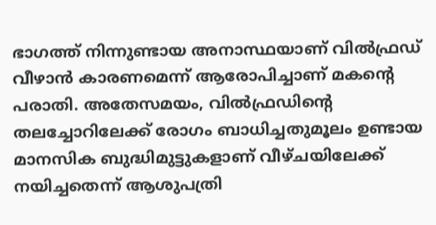ഭാഗത്ത് നിന്നുണ്ടായ അനാസ്ഥയാണ് വിൽഫ്രഡ് വീഴാൻ കാരണമെന്ന് ആരോപിച്ചാണ് മകന്റെ പരാതി. അതേസമയം, വിൽഫ്രഡിന്റെ തലച്ചോറിലേക്ക് രോഗം ബാധിച്ചതുമൂലം ഉണ്ടായ മാനസിക ബുദ്ധിമുട്ടുകളാണ് വീഴ്ചയിലേക്ക് നയിച്ചതെന്ന് ആശുപത്രി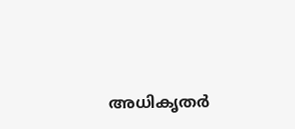അധികൃതർ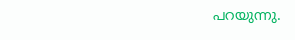പറയുന്നു.